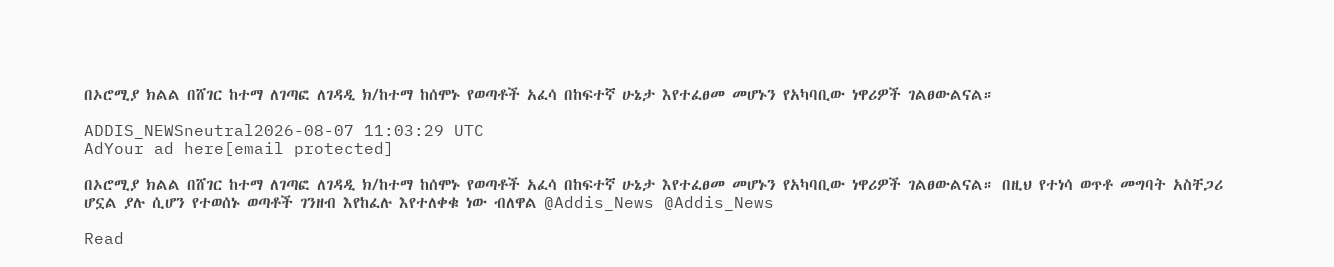በኦሮሚያ ክልል በሸገር ከተማ ለገጣፎ ለገዳዲ ክ/ከተማ ከሰሞኑ የወጣቶች አፈሳ በከፍተኛ ሁኔታ እየተፈፀመ መሆኑን የአካባቢው ነዋሪዎች ገልፀውልናል።

ADDIS_NEWSneutral2026-08-07 11:03:29 UTC
AdYour ad here[email protected]

በኦሮሚያ ክልል በሸገር ከተማ ለገጣፎ ለገዳዲ ክ/ከተማ ከሰሞኑ የወጣቶች አፈሳ በከፍተኛ ሁኔታ እየተፈፀመ መሆኑን የአካባቢው ነዋሪዎች ገልፀውልናል። በዚህ የተነሳ ወጥቶ መግባት አስቸጋሪ ሆኗል ያሉ ሲሆን የተወሰኑ ወጣቶች ገንዘብ እየከፈሉ እየተለቀቁ ነው ብለዋል @Addis_News @Addis_News

Read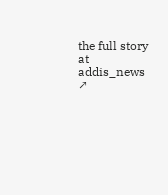the full story at addis_news ↗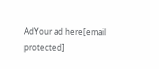AdYour ad here[email protected]